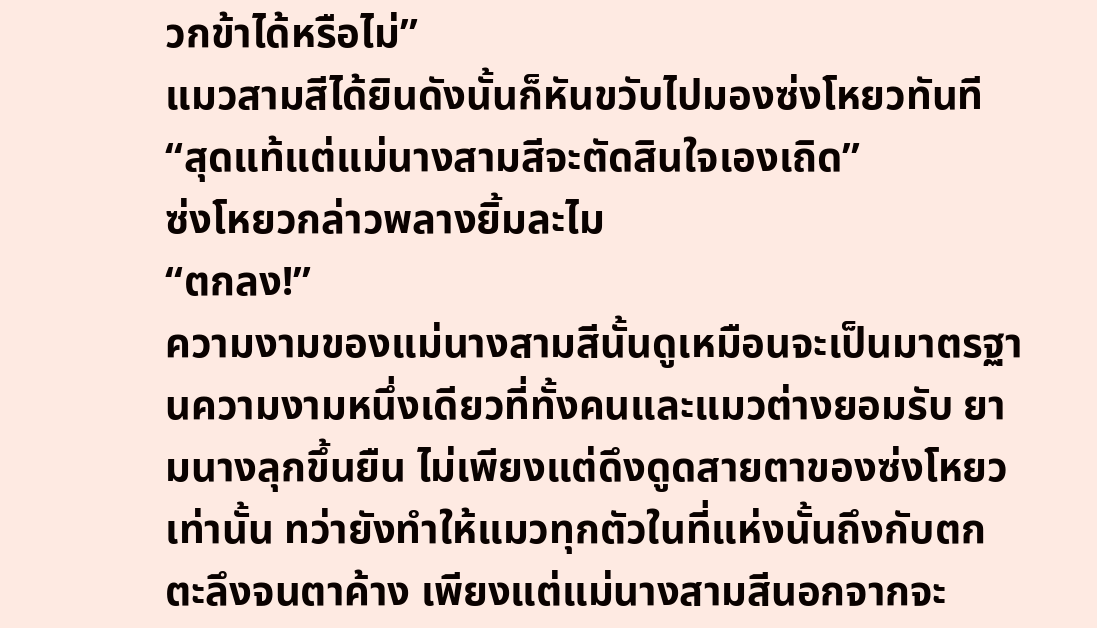วกข้าได้หรือไม่”
แมวสามสีได้ยินดังนั้นก็หันขวับไปมองซ่งโหยวทันที
“สุดแท้แต่แม่นางสามสีจะตัดสินใจเองเถิด”
ซ่งโหยวกล่าวพลางยิ้มละไม
“ตกลง!”
ความงามของแม่นางสามสีนั้นดูเหมือนจะเป็นมาตรฐานความงามหนึ่งเดียวที่ทั้งคนและแมวต่างยอมรับ ยามนางลุกขึ้นยืน ไม่เพียงแต่ดึงดูดสายตาของซ่งโหยวเท่านั้น ทว่ายังทำให้แมวทุกตัวในที่แห่งนั้นถึงกับตกตะลึงจนตาค้าง เพียงแต่แม่นางสามสีนอกจากจะ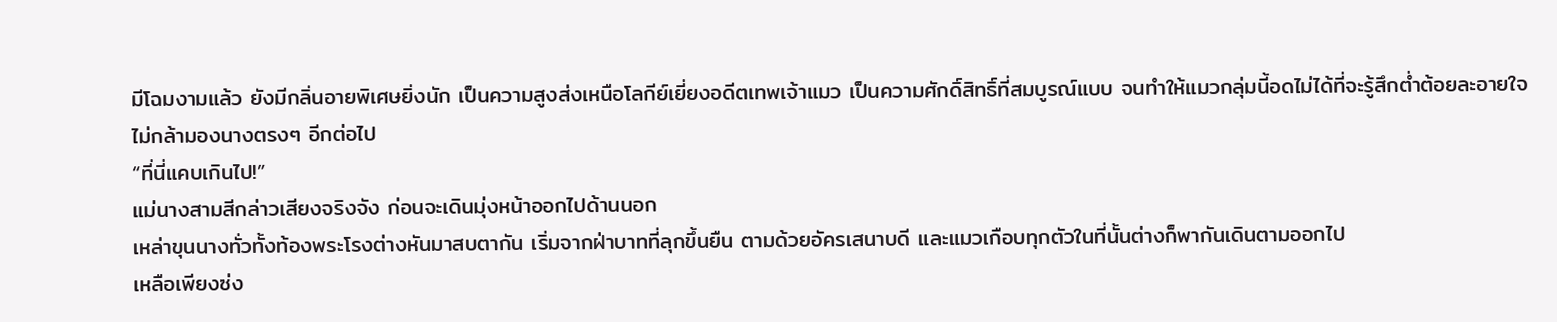มีโฉมงามแล้ว ยังมีกลิ่นอายพิเศษยิ่งนัก เป็นความสูงส่งเหนือโลกีย์เยี่ยงอดีตเทพเจ้าแมว เป็นความศักดิ์สิทธิ์ที่สมบูรณ์แบบ จนทำให้แมวกลุ่มนี้อดไม่ได้ที่จะรู้สึกต่ำต้อยละอายใจ ไม่กล้ามองนางตรงๆ อีกต่อไป
“ที่นี่แคบเกินไป!”
แม่นางสามสีกล่าวเสียงจริงจัง ก่อนจะเดินมุ่งหน้าออกไปด้านนอก
เหล่าขุนนางทั่วทั้งท้องพระโรงต่างหันมาสบตากัน เริ่มจากฝ่าบาทที่ลุกขึ้นยืน ตามด้วยอัครเสนาบดี และแมวเกือบทุกตัวในที่นั้นต่างก็พากันเดินตามออกไป
เหลือเพียงซ่ง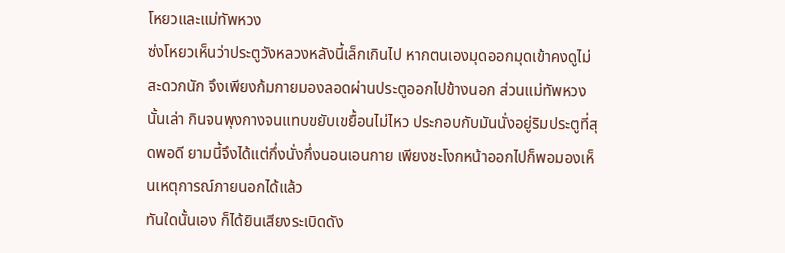โหยวและแม่ทัพหวง
ซ่งโหยวเห็นว่าประตูวังหลวงหลังนี้เล็กเกินไป หากตนเองมุดออกมุดเข้าคงดูไม่สะดวกนัก จึงเพียงก้มกายมองลอดผ่านประตูออกไปข้างนอก ส่วนแม่ทัพหวงนั้นเล่า กินจนพุงกางจนแทบขยับเขยื้อนไม่ไหว ประกอบกับมันนั่งอยู่ริมประตูที่สุดพอดี ยามนี้จึงได้แต่กึ่งนั่งกึ่งนอนเอนกาย เพียงชะโงกหน้าออกไปก็พอมองเห็นเหตุการณ์ภายนอกได้แล้ว
ทันใดนั้นเอง ก็ได้ยินเสียงระเบิดดัง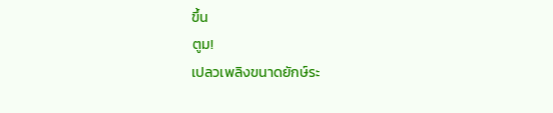ขึ้น
ตูม!
เปลวเพลิงขนาดยักษ์ระ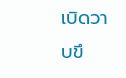เบิดวาบขึ